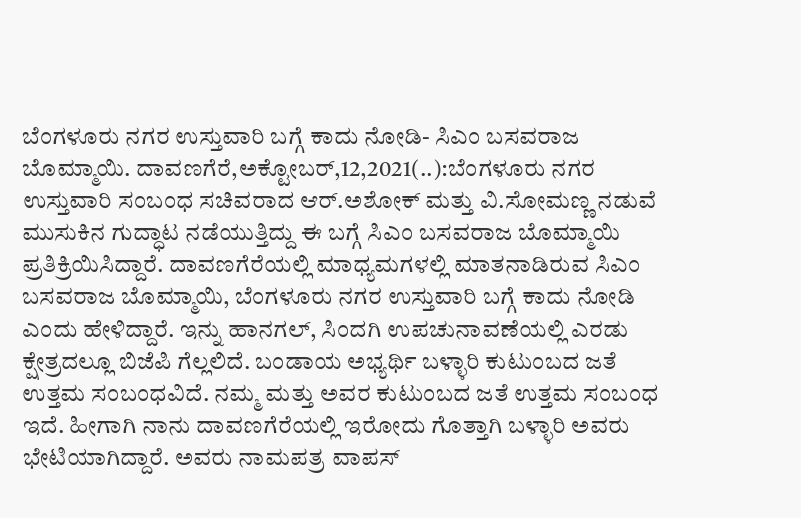ಬೆಂಗಳೂರು ನಗರ ಉಸ್ತುವಾರಿ ಬಗ್ಗೆ ಕಾದು ನೋಡಿ- ಸಿಎಂ ಬಸವರಾಜ ಬೊಮ್ಮಾಯಿ. ದಾವಣಗೆರೆ,ಅಕ್ಟೋಬರ್,12,2021(..):ಬೆಂಗಳೂರು ನಗರ ಉಸ್ತುವಾರಿ ಸಂಬಂಧ ಸಚಿವರಾದ ಆರ್.ಅಶೋಕ್ ಮತ್ತು ವಿ.ಸೋಮಣ್ಣ ನಡುವೆ ಮುಸುಕಿನ ಗುದ್ಧಾಟ ನಡೆಯುತ್ತಿದ್ದು ಈ ಬಗ್ಗೆ ಸಿಎಂ ಬಸವರಾಜ ಬೊಮ್ಮಾಯಿ ಪ್ರತಿಕ್ರಿಯಿಸಿದ್ದಾರೆ. ದಾವಣಗೆರೆಯಲ್ಲಿ ಮಾಧ್ಯಮಗಳಲ್ಲಿ ಮಾತನಾಡಿರುವ ಸಿಎಂ ಬಸವರಾಜ ಬೊಮ್ಮಾಯಿ, ಬೆಂಗಳೂರು ನಗರ ಉಸ್ತುವಾರಿ ಬಗ್ಗೆ ಕಾದು ನೋಡಿ ಎಂದು ಹೇಳಿದ್ದಾರೆ. ಇನ್ನು ಹಾನಗಲ್, ಸಿಂದಗಿ ಉಪಚುನಾವಣೆಯಲ್ಲಿ ಎರಡು ಕ್ಷೇತ್ರದಲ್ಲೂ ಬಿಜೆಪಿ ಗೆಲ್ಲಲಿದೆ. ಬಂಡಾಯ ಅಭ್ಯರ್ಥಿ ಬಳ್ಳಾರಿ ಕುಟುಂಬದ ಜತೆ ಉತ್ತಮ ಸಂಬಂಧವಿದೆ. ನಮ್ಮ ಮತ್ತು ಅವರ ಕುಟುಂಬದ ಜತೆ ಉತ್ತಮ ಸಂಬಂಧ ಇದೆ. ಹೀಗಾಗಿ ನಾನು ದಾವಣಗೆರೆಯಲ್ಲಿ ಇರೋದು ಗೊತ್ತಾಗಿ ಬಳ್ಳಾರಿ ಅವರು ಭೇಟಿಯಾಗಿದ್ದಾರೆ. ಅವರು ನಾಮಪತ್ರ ವಾಪಸ್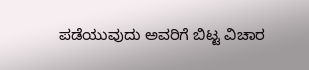ಪಡೆಯುವುದು ಅವರಿಗೆ ಬಿಟ್ಟ ವಿಚಾರ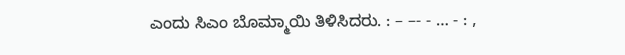ಎಂದು ಸಿಎಂ ಬೊಮ್ಮಾಯಿ ತಿಳಿಸಿದರು. : – –- - … - : ,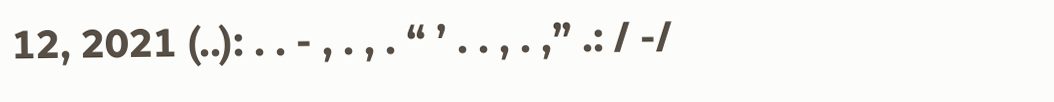12, 2021 (..): . . - , . , . “ ’ . . , . ,” .: / -/